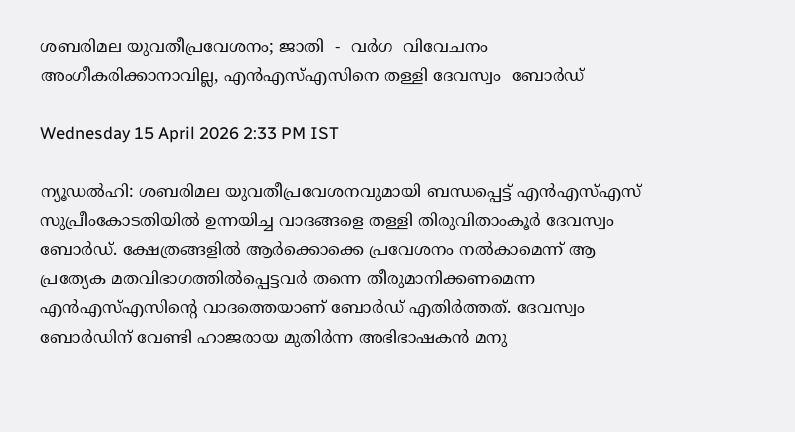ശബരിമല യുവതീപ്രവേശനം; ജാതി  -  വർഗ  വിവേചനം  അംഗീകരിക്കാനാവില്ല, എൻഎസ്എസിനെ തള്ളി ദേവസ്വം  ബോർഡ്

Wednesday 15 April 2026 2:33 PM IST

ന്യൂഡൽഹി: ശബരിമല യുവതീപ്രവേശനവുമായി ബന്ധപ്പെട്ട് എൻഎസ്എസ് സുപ്രീംകോടതിയിൽ ഉന്നയിച്ച വാദങ്ങളെ തള്ളി തിരുവിതാംകൂർ ദേവസ്വം ബോർഡ്. ക്ഷേത്രങ്ങളിൽ ആർക്കൊക്കെ പ്രവേശനം നൽകാമെന്ന് ആ പ്രത്യേക മതവിഭാഗത്തിൽപ്പെട്ടവർ തന്നെ തീരുമാനിക്കണമെന്ന എൻഎസ്എസിന്റെ വാദത്തെയാണ് ബോർഡ് എതിർത്തത്. ദേവസ്വം ബോർഡിന് വേണ്ടി ഹാജരായ മുതിർന്ന അഭിഭാഷകൻ മനു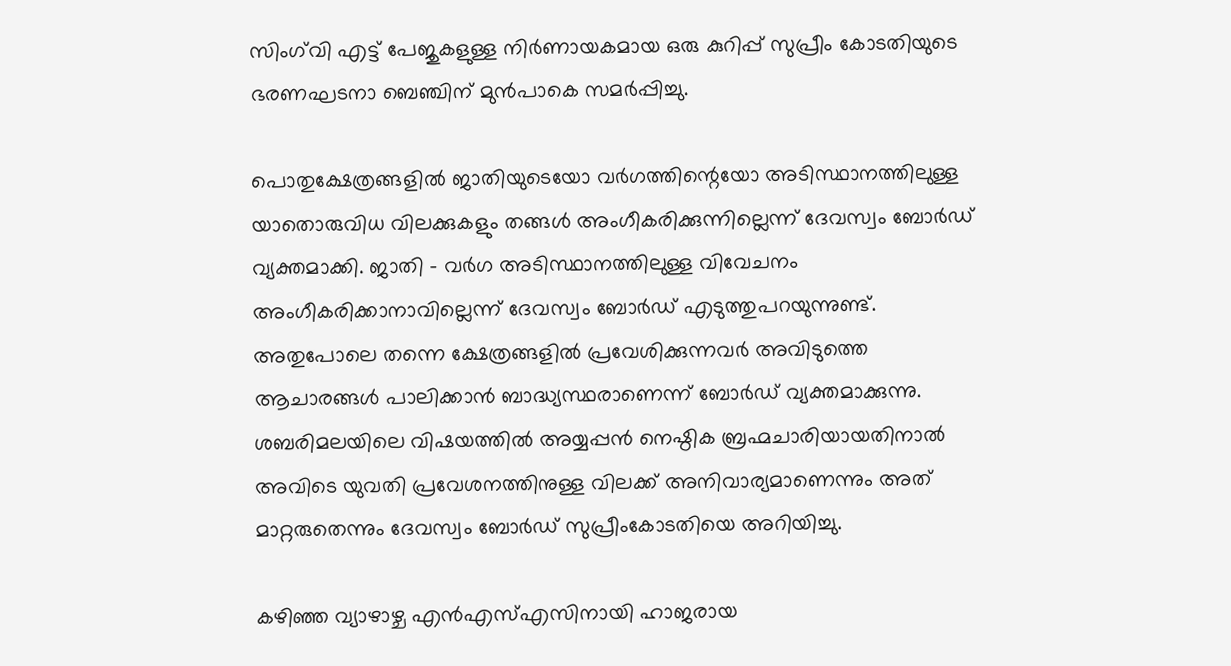സിംഗ്‌വി എട്ട് പേജുകളുള്ള നിർണായകമായ ഒരു കുറിപ്പ് സുപ്രീം കോടതിയുടെ ഭരണഘടനാ ബെഞ്ചിന് മുൻപാകെ സമർപ്പിച്ചു.

പൊതുക്ഷേത്രങ്ങളിൽ ജാതിയുടെയോ വ‌ർഗത്തിന്റെയോ അടിസ്ഥാനത്തിലുള്ള യാതൊരുവിധ വിലക്കുകളും തങ്ങൾ അംഗീകരിക്കുന്നില്ലെന്ന് ദേവസ്വം ബോർഡ് വ്യക്തമാക്കി. ജാതി - വർഗ അടിസ്ഥാനത്തിലുള്ള വിവേചനം അംഗീകരിക്കാനാവില്ലെന്ന് ദേവസ്വം ബോർഡ് എടുത്തുപറയുന്നുണ്ട്. അതുപോലെ തന്നെ ക്ഷേത്രങ്ങളിൽ പ്രവേശിക്കുന്നവർ അവിടുത്തെ ആചാരങ്ങൾ പാലിക്കാൻ ബാദ്ധ്യസ്ഥരാണെന്ന് ബോർഡ് വ്യക്തമാക്കുന്നു. ശബരിമലയിലെ വിഷയത്തിൽ അയ്യപ്പൻ നെഷ്ഠിക ബ്രഹ്മചാരിയായതിനാൽ അവിടെ യുവതി പ്രവേശനത്തിനുള്ള വിലക്ക് അനിവാര്യമാണെന്നും അത് മാറ്റരുതെന്നും ദേവസ്വം ബോർഡ് സുപ്രീംകോടതിയെ അറിയിച്ചു.

കഴിഞ്ഞ വ്യാഴാഴ്ച എൻഎസ്എസിനായി ഹാജരായ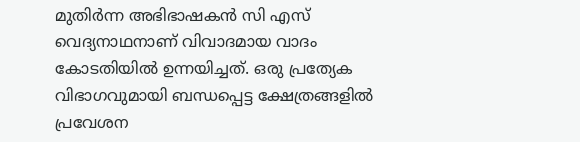മുതിർന്ന അഭിഭാഷകൻ സി എസ് വെദ്യനാഥനാണ് വിവാദമായ വാദം കോടതിയിൽ ഉന്നയിച്ചത്. ഒരു പ്രത്യേക വിഭാഗവുമായി ബന്ധപ്പെട്ട ക്ഷേത്രങ്ങളിൽ പ്രവേശന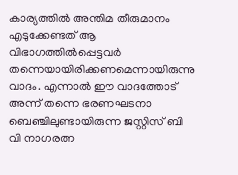കാര്യത്തിൽ അന്തിമ തീരുമാനം എടുക്കേണ്ടത് ആ വിഭാഗത്തിൽപ്പെട്ടവർ തന്നെയായിരിക്കണമെന്നായിരുന്നു വാദം. എന്നാൽ ഈ വാദത്തോട് അന്ന് തന്നെ ഭരണഘടനാ ബെഞ്ചിലുണ്ടായിരുന്ന ജസ്റ്റിസ് ബി വി നാഗരത്ന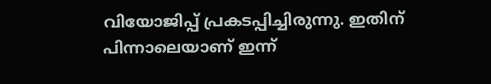വിയോജിപ്പ് പ്രകടപ്പിച്ചിരുന്നു. ഇതിന് പിന്നാലെയാണ് ഇന്ന്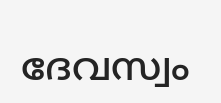ദേവസ്വം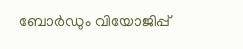ബോർഡും വിയോജിപ്പ്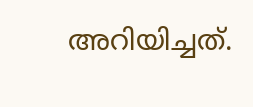അറിയിച്ചത്.